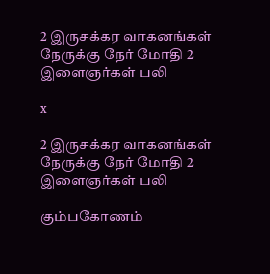2 இருசக்கர வாகனங்கள் நேருக்கு நேர் மோதி 2 இளைஞர்கள் பலி

x

2 இருசக்கர வாகனங்கள் நேருக்கு நேர் மோதி 2 இளைஞர்கள் பலி

கும்பகோணம்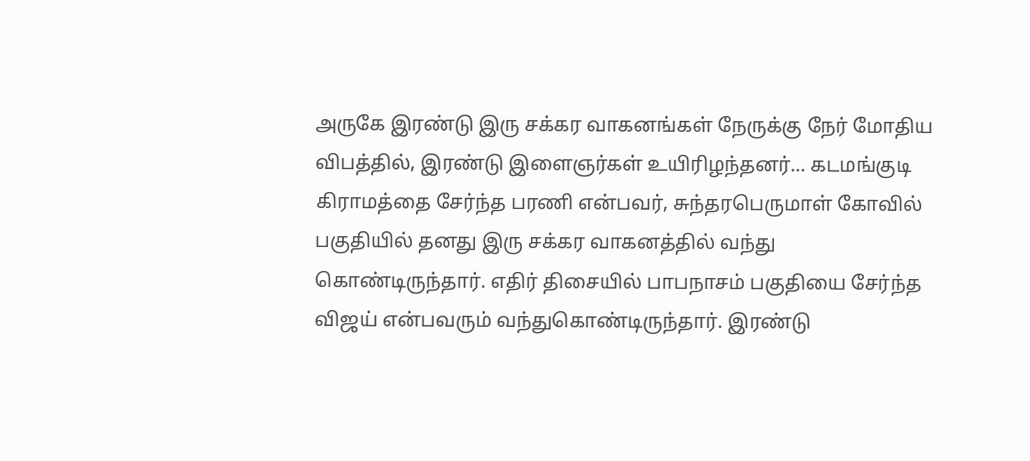அருகே இரண்டு இரு சக்கர வாகனங்கள் நேருக்கு நேர் மோதிய விபத்தில், இரண்டு இளைஞர்கள் உயிரிழந்தனர்... கடமங்குடி கிராமத்தை சேர்ந்த பரணி என்பவர், சுந்தரபெருமாள் கோவில் பகுதியில் தனது இரு சக்கர வாகனத்தில் வந்து கொண்டிருந்தார். எதிர் திசையில் பாபநாசம் பகுதியை சேர்ந்த விஜய் என்பவரும் வந்துகொண்டிருந்தார். இரண்டு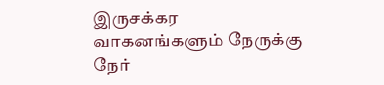இருசக்கர வாகனங்களும் நேருக்கு நேர்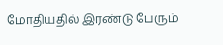மோதியதில் இரண்டு பேரும்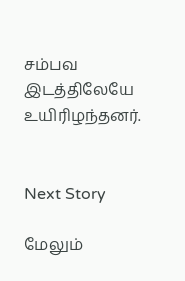சம்பவ இடத்திலேயே உயிரிழந்தனர்.


Next Story

மேலும்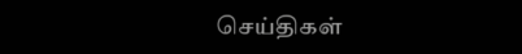செய்திகள்